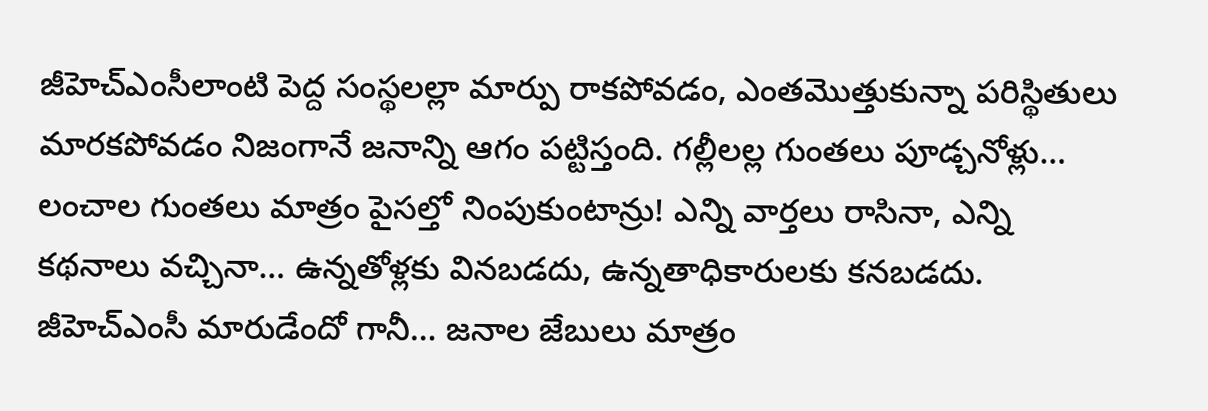జీహెచ్ఎంసీలాంటి పెద్ద సంస్థలల్లా మార్పు రాకపోవడం, ఎంతమొత్తుకున్నా పరిస్థితులు మారకపోవడం నిజంగానే జనాన్ని ఆగం పట్టిస్తంది. గల్లీలల్ల గుంతలు పూడ్చనోళ్లు… లంచాల గుంతలు మాత్రం పైసల్తో నింపుకుంటాన్రు! ఎన్ని వార్తలు రాసినా, ఎన్ని కథనాలు వచ్చినా… ఉన్నతోళ్లకు వినబడదు, ఉన్నతాధికారులకు కనబడదు. జీహెచ్ఎంసీ మారుడేందో గానీ… జనాల జేబులు మాత్రం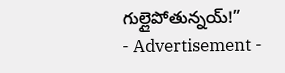గుల్లైపోతున్నయ్!”
- Advertisement -